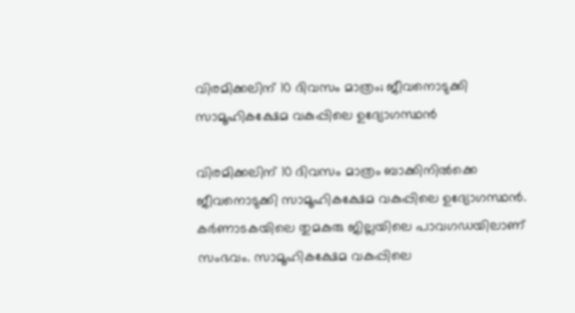വിരമിക്കലിന് 10 ദിവസം മാത്രം; ജീവനൊടുക്കി സാമൂഹികക്ഷേമ വകുപ്പിലെ ഉദ്യോഗസ്ഥൻ

വിരമിക്കലിന് 10 ദിവസം മാത്രം ബാക്കിനിൽക്കെ ജീവനൊടുക്കി സാമൂഹികക്ഷേമ വകുപ്പിലെ ഉദ്യോഗസ്ഥൻ. കർണാടകയിലെ തുമകുരു ജില്ലയിലെ പാവഗഡയിലാണ് സംഭവം. സാമൂഹികക്ഷേമ വകുപ്പിലെ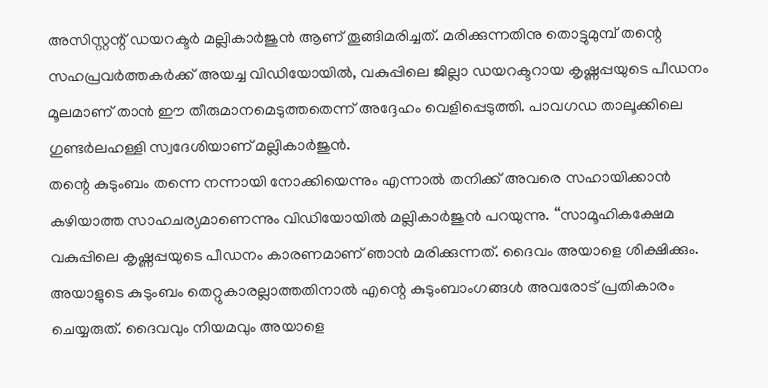അസിസ്റ്റന്റ് ഡയറക്ടർ മല്ലികാർജുൻ ആണ് തൂങ്ങിമരിച്ചത്. മരിക്കുന്നതിനു തൊട്ടുമുമ്പ് തന്റെ സഹപ്രവർത്തകർക്ക് അയച്ച വിഡിയോയിൽ, വകുപ്പിലെ ജില്ലാ ഡയറക്ടറായ കൃഷ്ണപ്പയുടെ പീഡനം മൂലമാണ് താൻ ഈ തീരുമാനമെടുത്തതെന്ന് അദ്ദേഹം വെളിപ്പെടുത്തി. പാവഗഡ താലൂക്കിലെ ഗുണ്ടർലഹള്ളി സ്വദേശിയാണ് മല്ലികാർജുൻ.
തന്റെ കുടുംബം തന്നെ നന്നായി നോക്കിയെന്നും എന്നാൽ തനിക്ക് അവരെ സഹായിക്കാൻ കഴിയാത്ത സാഹചര്യമാണെന്നും വിഡിയോയിൽ മല്ലികാർജുൻ പറയുന്നു. ‘‘സാമൂഹികക്ഷേമ വകുപ്പിലെ കൃഷ്ണപ്പയുടെ പീഡനം കാരണമാണ് ഞാൻ മരിക്കുന്നത്. ദൈവം അയാളെ ശിക്ഷിക്കും. അയാളുടെ കുടുംബം തെറ്റുകാരല്ലാത്തതിനാൽ എന്റെ കുടുംബാംഗങ്ങൾ അവരോട് പ്രതികാരം ചെയ്യരുത്. ദൈവവും നിയമവും അയാളെ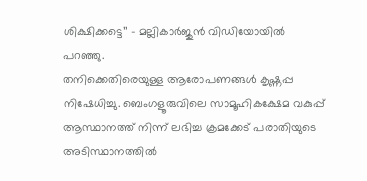ശിക്ഷിക്കട്ടെ’’ – മല്ലികാർജുൻ വിഡിയോയിൽ പറഞ്ഞു.
തനിക്കെതിരെയുള്ള ആരോപണങ്ങൾ കൃഷ്ണപ്പ നിഷേധിച്ചു. ബെംഗളൂരുവിലെ സാമൂഹികക്ഷേമ വകുപ്പ് ആസ്ഥാനത്ത് നിന്ന് ലഭിച്ച ക്രമക്കേട് പരാതിയുടെ അടിസ്ഥാനത്തിൽ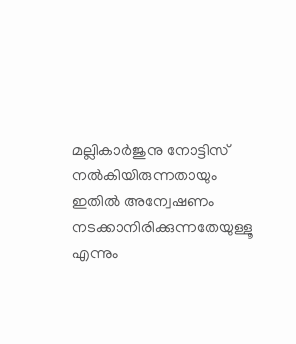മല്ലികാർജുനു നോട്ടിസ് നൽകിയിരുന്നതായും ഇതിൽ അന്വേഷണം നടക്കാനിരിക്കുന്നതേയുള്ളൂ എന്നും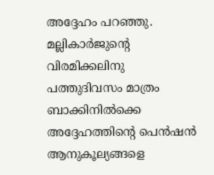അദ്ദേഹം പറഞ്ഞു. മല്ലികാർജുന്റെ വിരമിക്കലിനു പത്തുദിവസം മാത്രം ബാക്കിനിൽക്കെ അദ്ദേഹത്തിന്റെ പെൻഷൻ ആനുകൂല്യങ്ങളെ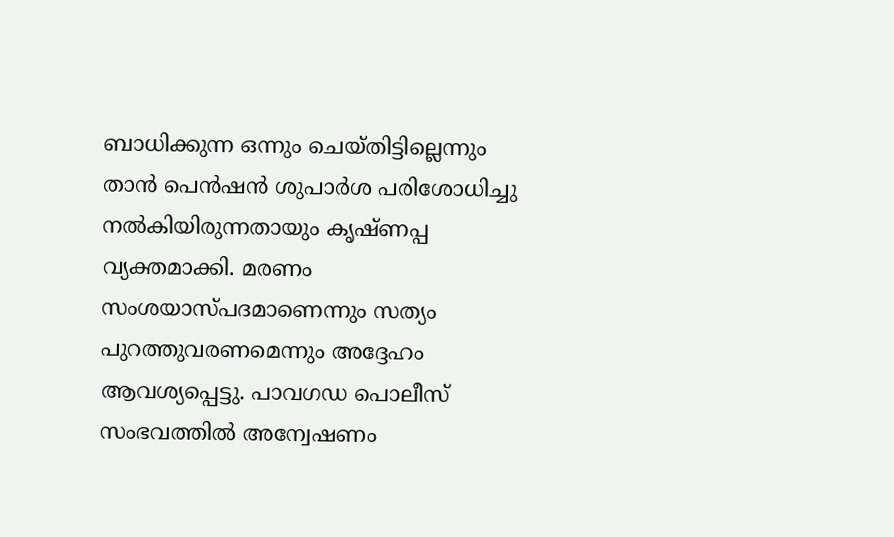ബാധിക്കുന്ന ഒന്നും ചെയ്തിട്ടില്ലെന്നും താൻ പെൻഷൻ ശുപാർശ പരിശോധിച്ചു നൽകിയിരുന്നതായും കൃഷ്ണപ്പ വ്യക്തമാക്കി. മരണം സംശയാസ്പദമാണെന്നും സത്യം പുറത്തുവരണമെന്നും അദ്ദേഹം ആവശ്യപ്പെട്ടു. പാവഗഡ പൊലീസ് സംഭവത്തിൽ അന്വേഷണം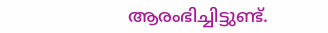ആരംഭിച്ചിട്ടുണ്ട്.